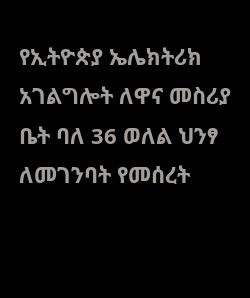የኢትዮጵያ ኤሌክትሪክ አገልግሎት ለዋና መስሪያ ቤት ባለ 36 ወለል ህንፃ ለመገንባት የመሰረት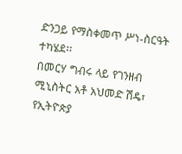ድንጋይ የማስቀመጥ ሥነ-ስርዓት ተካሄደ፡፡
በመርሃ ግብሩ ላይ የገንዘብ ሚኒስትር አቶ አህመድ ሽዴ፣ የኢትዮጵያ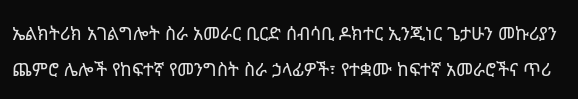ኤልክትሪክ አገልግሎት ስራ አመራር ቢርድ ሰብሳቢ ዶክተር ኢንጂነር ጌታሁን መኩሪያን ጨምሮ ሌሎች የከፍተኛ የመንግስት ስራ ኃላፊዎች፣ የተቋሙ ከፍተኛ አመራሮችና ጥሪ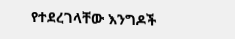የተደረገላቸው እንግዶች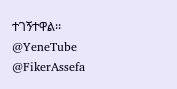ተገኝተዋል፡፡
@YeneTube @FikerAssefa